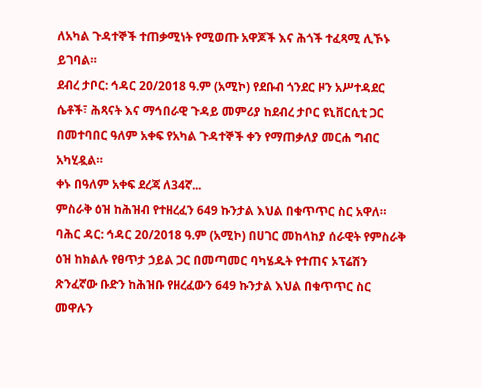ለአካል ጉዳተኞች ተጠቃሚነት የሚወጡ አዋጆች እና ሕጎች ተፈጻሚ ሊኾኑ ይገባል።
ደብረ ታቦር: ኅዳር 20/2018 ዓ.ም (አሚኮ) የደቡብ ጎንደር ዞን አሥተዳደር ሴቶች፣ ሕጻናት እና ማኅበራዊ ጉዳይ መምሪያ ከደብረ ታቦር ዩኒቨርሲቲ ጋር በመተባበር ዓለም አቀፍ የአካል ጉዳተኞች ቀን የማጠቃለያ መርሐ ግብር አካሂዷል።
ቀኑ በዓለም አቀፍ ደረጃ ለ34ኛ...
ምስራቅ ዕዝ ከሕዝብ የተዘረፈን 649 ኩንታል እህል በቁጥጥር ስር አዋለ።
ባሕር ዳር: ኅዳር 20/2018 ዓ.ም (አሚኮ) በሀገር መከላከያ ሰራዊት የምስራቅ ዕዝ ከክልሉ የፀጥታ ኃይል ጋር በመጣመር ባካሄዱት የተጠና ኦፕሬሽን ጽንፈኛው ቡድን ከሕዝቡ የዘረፈውን 649 ኩንታል እህል በቁጥጥር ስር መዋሉን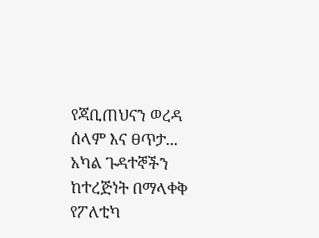የጃቢጠህናን ወረዳ ሰላም እና ፀጥታ...
አካል ጉዳተኞችን ከተረጅነት በማላቀቅ የፖለቲካ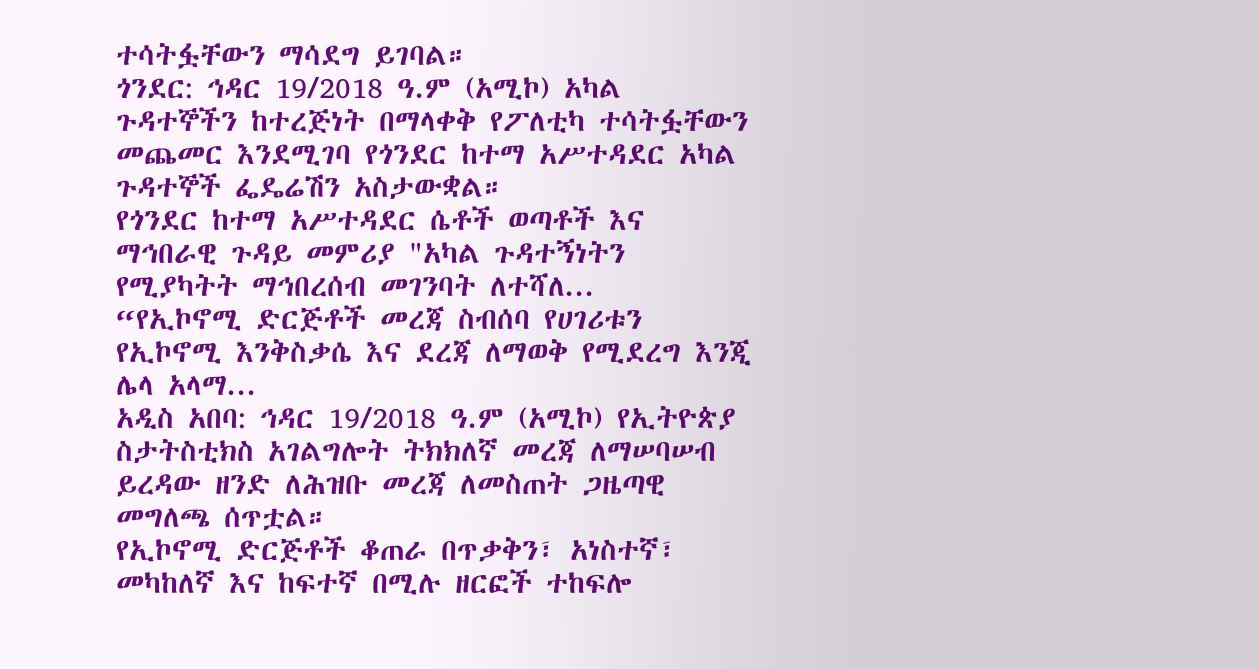ተሳትፏቸውን ማሳደግ ይገባል።
ጎንደር: ኅዳር 19/2018 ዓ.ም (አሚኮ) አካል ጉዳተኞችን ከተረጅነት በማላቀቅ የፖለቲካ ተሳትፏቸውን መጨመር እንደሚገባ የጎንደር ከተማ አሥተዳደር አካል ጉዳተኞች ፌዴሬሽን አስታውቋል።
የጎንደር ከተማ አሥተዳደር ሴቶች ወጣቶች እና ማኅበራዊ ጉዳይ መምሪያ "አካል ጉዳተኝነትን የሚያካትት ማኅበረሰብ መገንባት ለተሻለ...
“የኢኮኖሚ ድርጅቶች መረጃ ስብሰባ የሀገሪቱን የኢኮኖሚ እንቅስቃሴ እና ደረጃ ለማወቅ የሚደረግ እንጂ ሌላ አላማ...
አዲስ አበባ: ኅዳር 19/2018 ዓ.ም (አሚኮ) የኢትዮጵያ ስታትስቲክስ አገልግሎት ትክክለኛ መረጃ ለማሠባሠብ ይረዳው ዘንድ ለሕዝቡ መረጃ ለመስጠት ጋዜጣዊ መግለጫ ሰጥቷል።
የኢኮኖሚ ድርጅቶች ቆጠራ በጥቃቅን፣ አነስተኛ፣ መካከለኛ እና ከፍተኛ በሚሉ ዘርፎች ተከፍሎ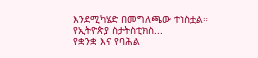እንደሚካሄድ በመግለጫው ተነስቷል።
የኢትዮጵያ ስታትስቲክስ...
የቋንቋ እና የባሕል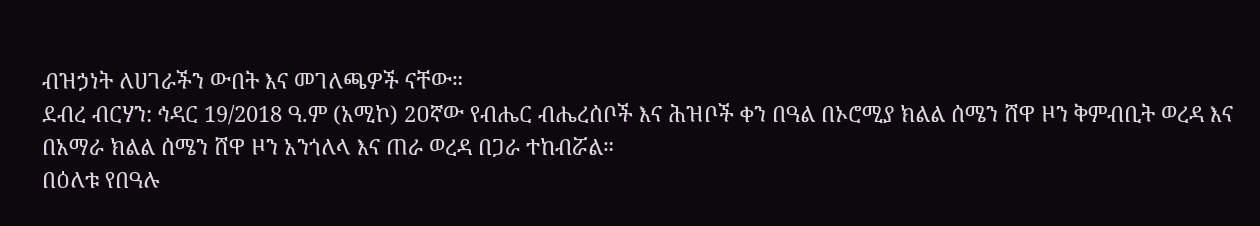ብዝኃነት ለሀገራችን ውበት እና መገለጫዎች ናቸው።
ደብረ ብርሃን: ኅዳር 19/2018 ዓ.ም (አሚኮ) 2ዐኛው የብሔር ብሔረሰቦች እና ሕዝቦች ቀን በዓል በኦሮሚያ ክልል ሰሜን ሸዋ ዞን ቅምብቢት ወረዳ እና በአማራ ክልል ሰሜን ሸዋ ዞን አንጎለላ እና ጠራ ወረዳ በጋራ ተከብሯል።
በዕለቱ የበዓሉ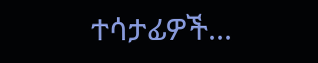ተሳታፊዎች...